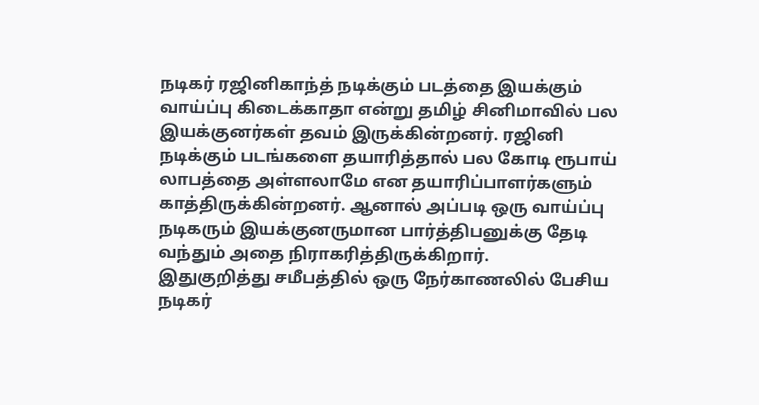நடிகர் ரஜினிகாந்த் நடிக்கும் படத்தை இயக்கும் வாய்ப்பு கிடைக்காதா என்று தமிழ் சினிமாவில் பல இயக்குனர்கள் தவம் இருக்கின்றனர். ரஜினி நடிக்கும் படங்களை தயாரித்தால் பல கோடி ரூபாய் லாபத்தை அள்ளலாமே என தயாரிப்பாளர்களும் காத்திருக்கின்றனர். ஆனால் அப்படி ஒரு வாய்ப்பு நடிகரும் இயக்குனருமான பார்த்திபனுக்கு தேடி வந்தும் அதை நிராகரித்திருக்கிறார்.
இதுகுறித்து சமீபத்தில் ஒரு நேர்காணலில் பேசிய நடிகர்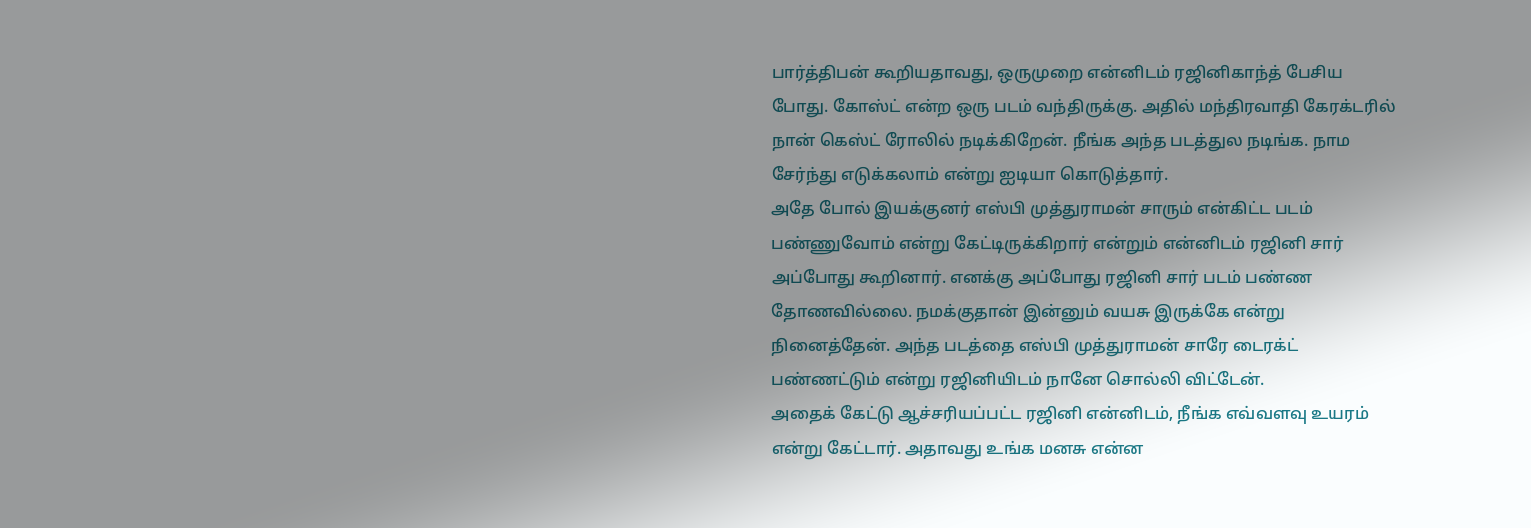பார்த்திபன் கூறியதாவது, ஒருமுறை என்னிடம் ரஜினிகாந்த் பேசிய போது. கோஸ்ட் என்ற ஒரு படம் வந்திருக்கு. அதில் மந்திரவாதி கேரக்டரில் நான் கெஸ்ட் ரோலில் நடிக்கிறேன். நீங்க அந்த படத்துல நடிங்க. நாம சேர்ந்து எடுக்கலாம் என்று ஐடியா கொடுத்தார்.
அதே போல் இயக்குனர் எஸ்பி முத்துராமன் சாரும் என்கிட்ட படம் பண்ணுவோம் என்று கேட்டிருக்கிறார் என்றும் என்னிடம் ரஜினி சார் அப்போது கூறினார். எனக்கு அப்போது ரஜினி சார் படம் பண்ண தோணவில்லை. நமக்குதான் இன்னும் வயசு இருக்கே என்று நினைத்தேன். அந்த படத்தை எஸ்பி முத்துராமன் சாரே டைரக்ட் பண்ணட்டும் என்று ரஜினியிடம் நானே சொல்லி விட்டேன்.
அதைக் கேட்டு ஆச்சரியப்பட்ட ரஜினி என்னிடம், நீங்க எவ்வளவு உயரம் என்று கேட்டார். அதாவது உங்க மனசு என்ன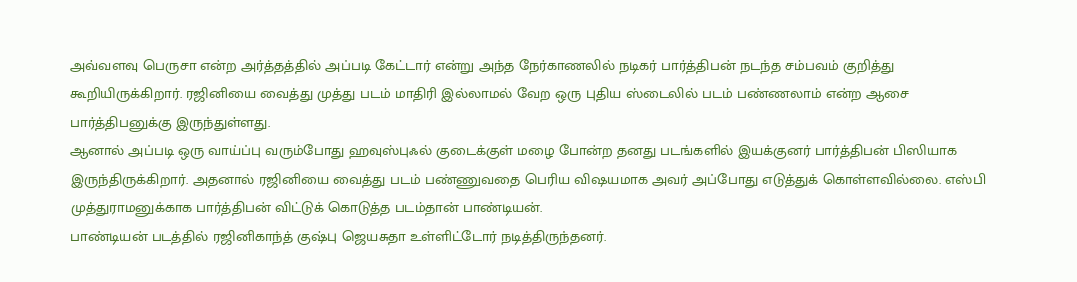அவ்வளவு பெருசா என்ற அர்த்தத்தில் அப்படி கேட்டார் என்று அந்த நேர்காணலில் நடிகர் பார்த்திபன் நடந்த சம்பவம் குறித்து கூறியிருக்கிறார். ரஜினியை வைத்து முத்து படம் மாதிரி இல்லாமல் வேற ஒரு புதிய ஸ்டைலில் படம் பண்ணலாம் என்ற ஆசை பார்த்திபனுக்கு இருந்துள்ளது.
ஆனால் அப்படி ஒரு வாய்ப்பு வரும்போது ஹவுஸ்புஃல் குடைக்குள் மழை போன்ற தனது படங்களில் இயக்குனர் பார்த்திபன் பிஸியாக இருந்திருக்கிறார். அதனால் ரஜினியை வைத்து படம் பண்ணுவதை பெரிய விஷயமாக அவர் அப்போது எடுத்துக் கொள்ளவில்லை. எஸ்பி முத்துராமனுக்காக பார்த்திபன் விட்டுக் கொடுத்த படம்தான் பாண்டியன்.
பாண்டியன் படத்தில் ரஜினிகாந்த் குஷ்பு ஜெயசுதா உள்ளிட்டோர் நடித்திருந்தனர்.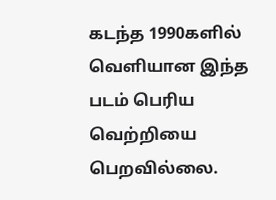கடந்த 1990களில் வெளியான இந்த படம் பெரிய வெற்றியை பெறவில்லை.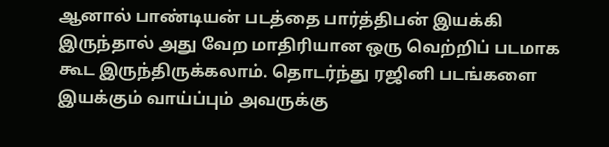ஆனால் பாண்டியன் படத்தை பார்த்திபன் இயக்கி இருந்தால் அது வேற மாதிரியான ஒரு வெற்றிப் படமாக கூட இருந்திருக்கலாம். தொடர்ந்து ரஜினி படங்களை இயக்கும் வாய்ப்பும் அவருக்கு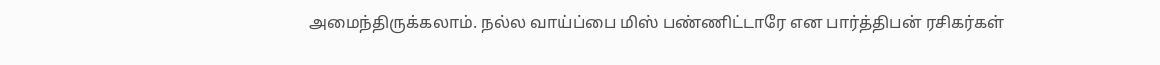அமைந்திருக்கலாம். நல்ல வாய்ப்பை மிஸ் பண்ணிட்டாரே என பார்த்திபன் ரசிகர்கள்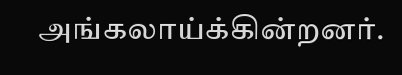அங்கலாய்க்கின்றனர்.